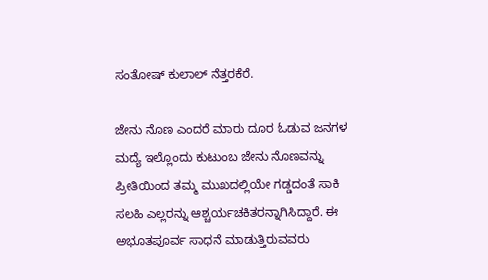ಸಂತೋಷ್ ಕುಲಾಲ್ ನೆತ್ತರಕೆರೆ.

ಜೇನು ನೊಣ ಎಂದರೆ ಮಾರು ದೂರ ಓಡುವ ಜನಗಳ ಮದ್ಯೆ ಇಲ್ಲೊಂದು ಕುಟುಂಬ ಜೇನು ನೊಣವನ್ನು ಪ್ರೀತಿಯಿಂದ ತಮ್ಮ ಮುಖದಲ್ಲಿಯೇ ಗಡ್ಡದಂತೆ ಸಾಕಿ ಸಲಹಿ ಎಲ್ಲರನ್ನು ಆಶ್ಚರ್ಯಚಕಿತರನ್ನಾಗಿಸಿದ್ದಾರೆ. ಈ ಅಭೂತಪೂರ್ವ ಸಾಧನೆ ಮಾಡುತ್ತಿರುವವರು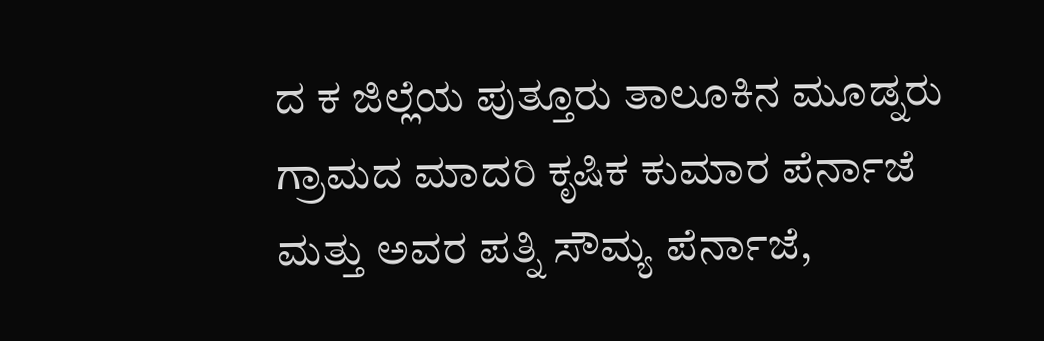ದ ಕ ಜಿಲ್ಲೆಯ ಪುತ್ತೂರು ತಾಲೂಕಿನ ಮೂಡ್ನರು ಗ್ರಾಮದ ಮಾದರಿ ಕೃಷಿಕ ಕುಮಾರ ಪೆರ್ನಾಜೆ ಮತ್ತು ಅವರ ಪತ್ನಿ ಸೌಮ್ಯ ಪೆರ್ನಾಜೆ,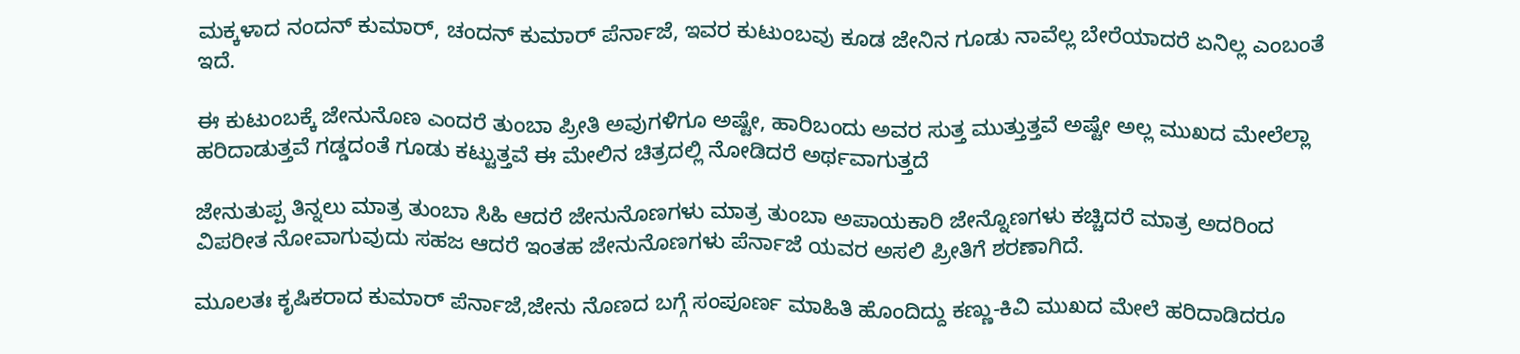ಮಕ್ಕಳಾದ ನಂದನ್ ಕುಮಾರ್, ಚಂದನ್ ಕುಮಾರ್ ಪೆರ್ನಾಜೆ, ಇವರ ಕುಟುಂಬವು ಕೂಡ ಜೇನಿನ ಗೂಡು ನಾವೆಲ್ಲ ಬೇರೆಯಾದರೆ ಏನಿಲ್ಲ ಎಂಬಂತೆ ಇದೆ.

ಈ ಕುಟುಂಬಕ್ಕೆ ಜೇನುನೊಣ ಎಂದರೆ ತುಂಬಾ ಪ್ರೀತಿ ಅವುಗಳಿಗೂ ಅಷ್ಟೇ, ಹಾರಿಬಂದು ಅವರ ಸುತ್ತ ಮುತ್ತುತ್ತವೆ ಅಷ್ಟೇ ಅಲ್ಲ ಮುಖದ ಮೇಲೆಲ್ಲಾ ಹರಿದಾಡುತ್ತವೆ ಗಡ್ಡದಂತೆ ಗೂಡು ಕಟ್ಟುತ್ತವೆ ಈ ಮೇಲಿನ ಚಿತ್ರದಲ್ಲಿ ನೋಡಿದರೆ ಅರ್ಥವಾಗುತ್ತದೆ

ಜೇನುತುಪ್ಪ ತಿನ್ನಲು ಮಾತ್ರ ತುಂಬಾ ಸಿಹಿ ಆದರೆ ಜೇನುನೊಣಗಳು ಮಾತ್ರ ತುಂಬಾ ಅಪಾಯಕಾರಿ ಜೇನ್ನೊಣಗಳು ಕಚ್ಚಿದರೆ ಮಾತ್ರ ಅದರಿಂದ ವಿಪರೀತ ನೋವಾಗುವುದು ಸಹಜ ಆದರೆ ಇಂತಹ ಜೇನುನೊಣಗಳು ಪೆರ್ನಾಜೆ ಯವರ ಅಸಲಿ ಪ್ರೀತಿಗೆ ಶರಣಾಗಿದೆ.

ಮೂಲತಃ ಕೃಷಿಕರಾದ ಕುಮಾರ್ ಪೆರ್ನಾಜೆ,ಜೇನು ನೊಣದ ಬಗ್ಗೆ ಸಂಪೂರ್ಣ ಮಾಹಿತಿ ಹೊಂದಿದ್ದು ಕಣ್ಣು-ಕಿವಿ ಮುಖದ ಮೇಲೆ ಹರಿದಾಡಿದರೂ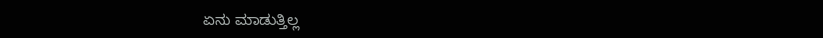ಏನು ಮಾಡುತ್ತಿಲ್ಲ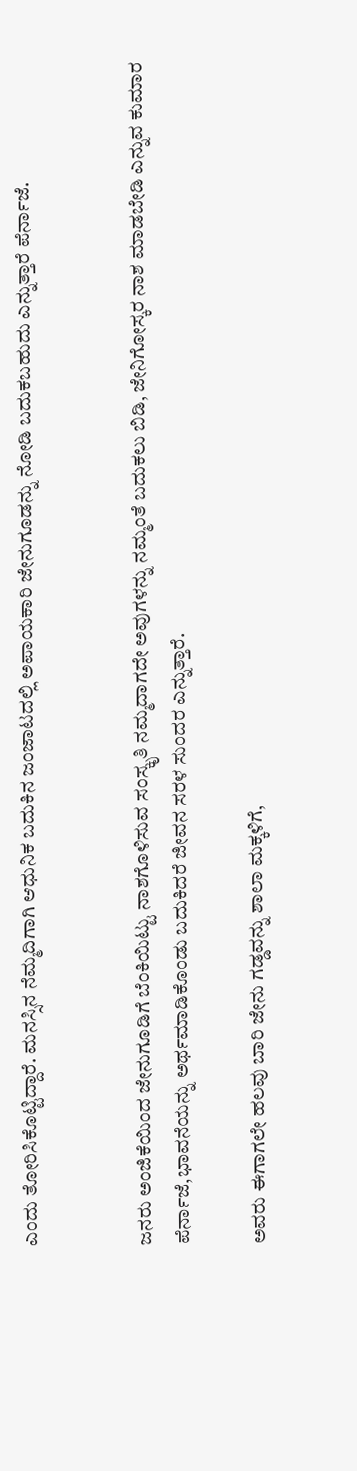ಎಂದು ತೋರಿಸಿಕೊಟ್ಟಿದ್ದಾರೆ. ಮನಸ್ಸಿನ ನೆಮ್ಮದಿಗಾಗಿ ಆಧುನಿಕ ಬದುಕಿನ ಜಂಜಾಟದಲ್ಲಿ ಅಪಾಯಕಾರಿ ಜೇನುಗೂಡನ್ನು ನೋಡಿ ಬದುಕಬಹುದು ಎನ್ನುತ್ತಾರೆ ಪೆರ್ನಾಜೆ.


ಜನರು ಅಂಜಿಕೆಯಿಂದ ಜೇನುಗೂಡಿಗೆ ಬೆಂಕಿಯಿಟ್ಟು ನಾಶಗೊಳಿಸುವ ಸಂಸ್ಕೃತಿ ನಮ್ಮದಾಗದೇ ಅವುಗಳನ್ನು ನಮ್ಮಂತೆ ಬದುಕಲು ಬಿಡಿ, ಜೇನಿಗೋಸ್ಕರ ನಾಶ ಮಾಡಬೇಡಿ ಎನ್ನುವ ಕುಮಾರ ಪೆರ್ನಾಜೆ,ಭಾವನೆಯನ್ನು ಅರ್ಥಮಾಡಿಕೊಂಡು ಬದುಕಿದರೆ ಜೀವನ ಸರಳ ಸುಂದರ ಎನ್ನುತ್ತಾರೆ.

ಅವರು ಈಗಾಗಲೇ ಹಲವು ಬಾರಿ ಜೇನು ಗಡ್ಡವನ್ನು ಶಾಲಾ ಮಕ್ಕಳಿಗೆ,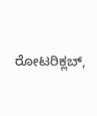ರೋಟರಿಕ್ಲಬ್,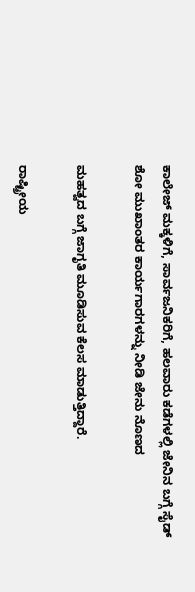ಕಾಲೇಜ್ ಮಕ್ಕಳಿಗೆ, ಸಾರ್ವಜನಿಕರಿಗೆ, ಹಲವಾರು ಕಡೆಗಳಲ್ಲಿ ಜೇನಿನ ಬಗ್ಗೆ ಸೈಡ್ ಶೋ ಮುಖಾಂತರ ಕಾರ್ಯಗಾರಗಳನ್ನು ನೀಡಿ ಜೇನು ನೊಣದ

ಮಹತ್ವದ ಬಗ್ಗೆ ಜಾಗೃತಿ ಮೂಡಿಸುವ ಕೆಲಸ ಮಾಡುತ್ತಿದ್ದಾರೆ.

ರಾಷ್ಟ್ರೀಯ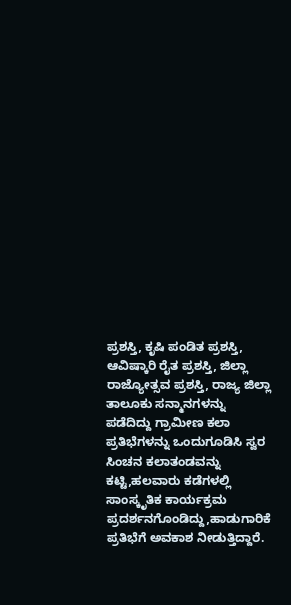ಪ್ರಶಸ್ತಿ, ಕೃಷಿ ಪಂಡಿತ ಪ್ರಶಸ್ತಿ, ಆವಿಷ್ಕಾರಿ ರೈತ ಪ್ರಶಸ್ತಿ, ಜಿಲ್ಲಾ ರಾಜ್ಯೋತ್ಸವ ಪ್ರಶಸ್ತಿ, ರಾಜ್ಯ ಜಿಲ್ಲಾ ತಾಲೂಕು ಸನ್ಮಾನಗಳನ್ನು ಪಡೆದಿದ್ದು ಗ್ರಾಮೀಣ ಕಲಾ ಪ್ರತಿಭೆಗಳನ್ನು ಒಂದುಗೂಡಿಸಿ ಸ್ವರ ಸಿಂಚನ ಕಲಾತಂಡವನ್ನು ಕಟ್ಟಿ,ಹಲವಾರು ಕಡೆಗಳಲ್ಲಿ ಸಾಂಸ್ಕೃತಿಕ ಕಾರ್ಯಕ್ರಮ ಪ್ರದರ್ಶನಗೊಂಡಿದ್ದು,ಹಾಡುಗಾರಿಕೆ ಪ್ರತಿಭೆಗೆ ಅವಕಾಶ ನೀಡುತ್ತಿದ್ದಾರೆ.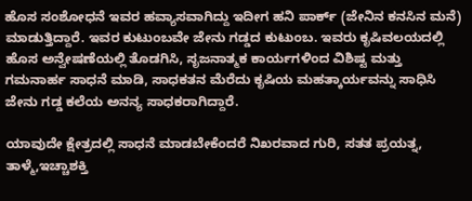ಹೊಸ ಸಂಶೋಧನೆ ಇವರ ಹವ್ಯಾಸವಾಗಿದ್ದು ಇದೀಗ ಹನಿ ಪಾರ್ಕ್ (ಜೇನಿನ ಕನಸಿನ ಮನೆ) ಮಾಡುತ್ತಿದ್ದಾರೆ. ಇವರ ಕುಟುಂಬವೇ ಜೇನು ಗಡ್ಡದ ಕುಟುಂಬ. ಇವರು ಕೃಷಿವಲಯದಲ್ಲಿ ಹೊಸ ಅನ್ವೇಷಣೆಯಲ್ಲಿ ತೊಡಗಿಸಿ, ಸೃಜನಾತ್ಮಕ ಕಾರ್ಯಗಳಿಂದ ವಿಶಿಷ್ಟ ಮತ್ತು ಗಮನಾರ್ಹ ಸಾಧನೆ ಮಾಡಿ, ಸಾಧಕತನ ಮೆರೆದು ಕೃಷಿಯ ಮಹತ್ಕಾರ್ಯವನ್ನು ಸಾಧಿಸಿ ಜೇನು ಗಡ್ಡ ಕಲೆಯ ಅನನ್ಯ ಸಾಧಕರಾಗಿದ್ದಾರೆ.

ಯಾವುದೇ ಕ್ಷೇತ್ರದಲ್ಲಿ ಸಾಧನೆ ಮಾಡಬೇಕೆಂದರೆ ನಿಖರವಾದ ಗುರಿ, ಸತತ ಪ್ರಯತ್ನ, ತಾಳ್ಮೆ,ಇಚ್ಚಾಶಕ್ತಿ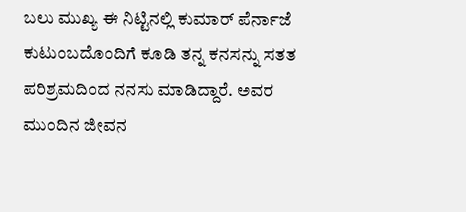ಬಲು ಮುಖ್ಯ ಈ ನಿಟ್ಟಿನಲ್ಲಿ ಕುಮಾರ್ ಪೆರ್ನಾಜೆ ಕುಟುಂಬದೊಂದಿಗೆ ಕೂಡಿ ತನ್ನ ಕನಸನ್ನು ಸತತ ಪರಿಶ್ರಮದಿಂದ ನನಸು ಮಾಡಿದ್ದಾರೆ. ಅವರ ಮುಂದಿನ ಜೀವನ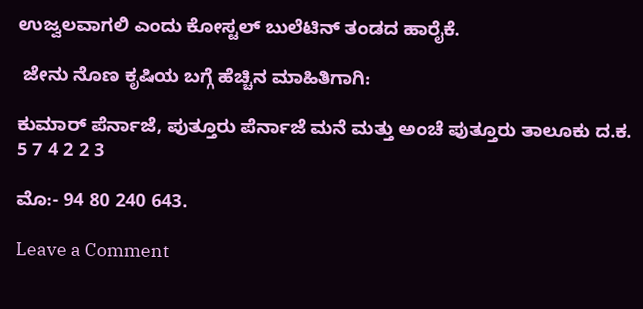ಉಜ್ವಲವಾಗಲಿ ಎಂದು ಕೋಸ್ಟಲ್ ಬುಲೆಟಿನ್ ತಂಡದ ಹಾರೈಕೆ.

 ಜೇನು ನೊಣ ಕೃಷಿಯ ಬಗ್ಗೆ ಹೆಚ್ಚಿನ ಮಾಹಿತಿಗಾಗಿ:

ಕುಮಾರ್ ಪೆರ್ನಾಜೆ, ಪುತ್ತೂರು ಪೆರ್ನಾಜೆ ಮನೆ ಮತ್ತು ಅಂಚೆ ಪುತ್ತೂರು ತಾಲೂಕು ದ.ಕ. 5 7 4 2 2 3

ಮೊ:- 94 80 240 643.

Leave a Comment